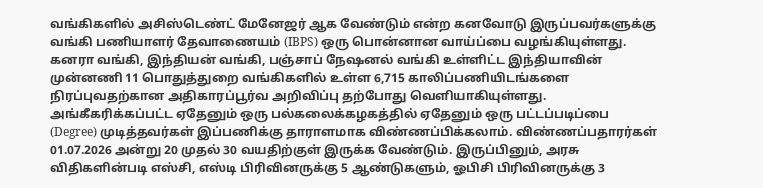வங்கிகளில் அசிஸ்டெண்ட் மேனேஜர் ஆக வேண்டும் என்ற கனவோடு இருப்பவர்களுக்கு வங்கி பணியாளர் தேவாணையம் (IBPS) ஒரு பொன்னான வாய்ப்பை வழங்கியுள்ளது. கனரா வங்கி, இந்தியன் வங்கி, பஞ்சாப் நேஷனல் வங்கி உள்ளிட்ட இந்தியாவின் முன்னணி 11 பொதுத்துறை வங்கிகளில் உள்ள 6,715 காலிப்பணியிடங்களை நிரப்புவதற்கான அதிகாரப்பூர்வ அறிவிப்பு தற்போது வெளியாகியுள்ளது. அங்கீகரிக்கப்பட்ட ஏதேனும் ஒரு பல்கலைக்கழகத்தில் ஏதேனும் ஒரு பட்டப்படிப்பை (Degree) முடித்தவர்கள் இப்பணிக்கு தாராளமாக விண்ணப்பிக்கலாம். விண்ணப்பதாரர்கள் 01.07.2026 அன்று 20 முதல் 30 வயதிற்குள் இருக்க வேண்டும். இருப்பினும், அரசு விதிகளின்படி எஸ்சி, எஸ்டி பிரிவினருக்கு 5 ஆண்டுகளும், ஓபிசி பிரிவினருக்கு 3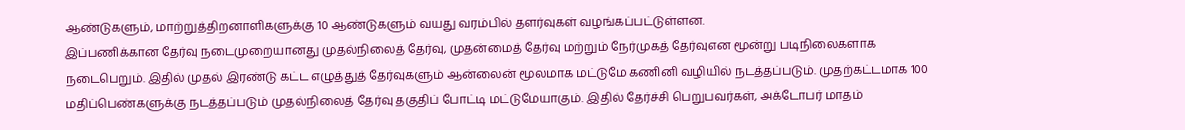ஆண்டுகளும், மாற்றுத்திறனாளிகளுக்கு 10 ஆண்டுகளும் வயது வரம்பில் தளர்வுகள் வழங்கப்பட்டுள்ளன.
இப்பணிக்கான தேர்வு நடைமுறையானது முதல்நிலைத் தேர்வு, முதன்மைத் தேர்வு மற்றும் நேர்முகத் தேர்வுஎன மூன்று படிநிலைகளாக நடைபெறும். இதில் முதல் இரண்டு கட்ட எழுத்துத் தேர்வுகளும் ஆன்லைன் மூலமாக மட்டுமே கணினி வழியில் நடத்தப்படும். முதற்கட்டமாக 100 மதிப்பெண்களுக்கு நடத்தப்படும் முதல்நிலைத் தேர்வு தகுதிப் போட்டி மட்டுமேயாகும். இதில் தேர்ச்சி பெறுபவர்கள், அக்டோபர் மாதம்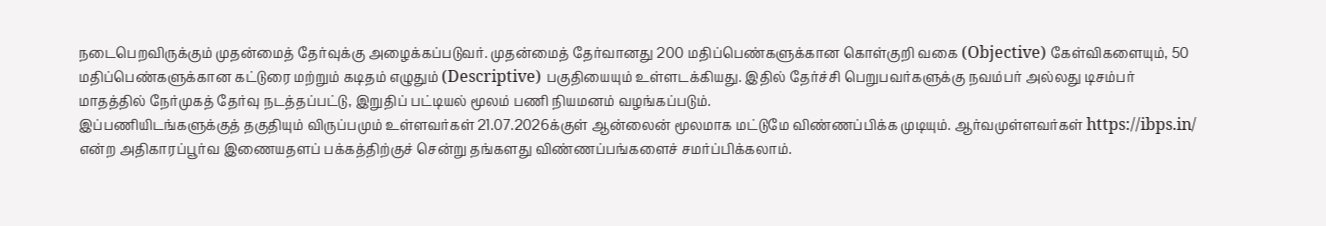நடைபெறவிருக்கும் முதன்மைத் தேர்வுக்கு அழைக்கப்படுவர். முதன்மைத் தேர்வானது 200 மதிப்பெண்களுக்கான கொள்குறி வகை (Objective) கேள்விகளையும், 50 மதிப்பெண்களுக்கான கட்டுரை மற்றும் கடிதம் எழுதும் (Descriptive) பகுதியையும் உள்ளடக்கியது. இதில் தேர்ச்சி பெறுபவர்களுக்கு நவம்பர் அல்லது டிசம்பர் மாதத்தில் நேர்முகத் தேர்வு நடத்தப்பட்டு, இறுதிப் பட்டியல் மூலம் பணி நியமனம் வழங்கப்படும்.
இப்பணியிடங்களுக்குத் தகுதியும் விருப்பமும் உள்ளவர்கள் 21.07.2026க்குள் ஆன்லைன் மூலமாக மட்டுமே விண்ணப்பிக்க முடியும். ஆர்வமுள்ளவர்கள் https://ibps.in/ என்ற அதிகாரப்பூர்வ இணையதளப் பக்கத்திற்குச் சென்று தங்களது விண்ணப்பங்களைச் சமர்ப்பிக்கலாம்.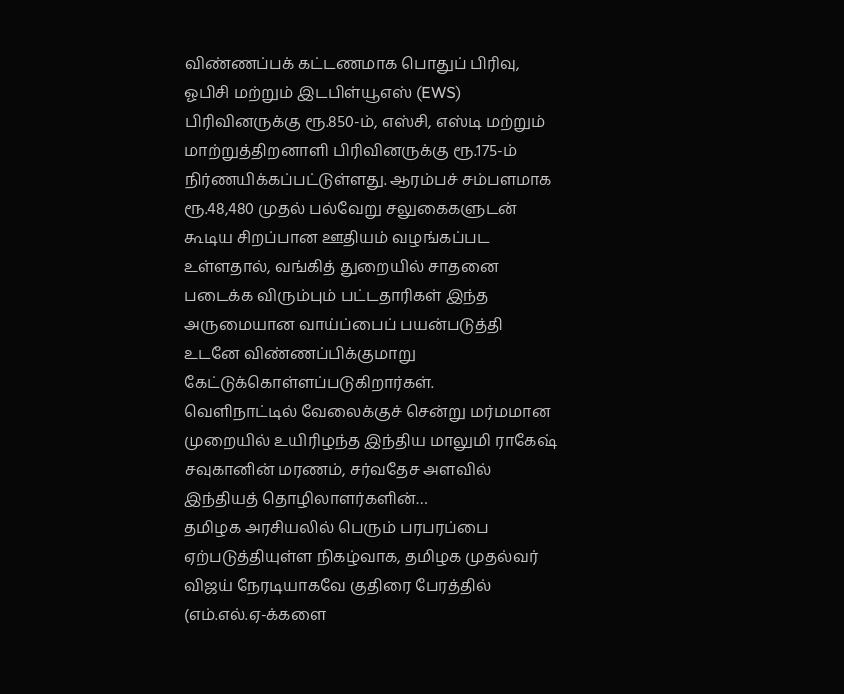விண்ணப்பக் கட்டணமாக பொதுப் பிரிவு, ஓபிசி மற்றும் இடபிள்யூஎஸ் (EWS) பிரிவினருக்கு ரூ.850-ம், எஸ்சி, எஸ்டி மற்றும் மாற்றுத்திறனாளி பிரிவினருக்கு ரூ.175-ம் நிர்ணயிக்கப்பட்டுள்ளது. ஆரம்பச் சம்பளமாக ரூ.48,480 முதல் பல்வேறு சலுகைகளுடன் கூடிய சிறப்பான ஊதியம் வழங்கப்பட உள்ளதால், வங்கித் துறையில் சாதனை படைக்க விரும்பும் பட்டதாரிகள் இந்த அருமையான வாய்ப்பைப் பயன்படுத்தி உடனே விண்ணப்பிக்குமாறு கேட்டுக்கொள்ளப்படுகிறார்கள்.
வெளிநாட்டில் வேலைக்குச் சென்று மர்மமான முறையில் உயிரிழந்த இந்திய மாலுமி ராகேஷ் சவுகானின் மரணம், சர்வதேச அளவில் இந்தியத் தொழிலாளர்களின்…
தமிழக அரசியலில் பெரும் பரபரப்பை ஏற்படுத்தியுள்ள நிகழ்வாக, தமிழக முதல்வர் விஜய் நேரடியாகவே குதிரை பேரத்தில் (எம்.எல்.ஏ-க்களை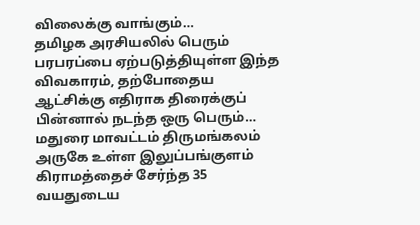விலைக்கு வாங்கும்…
தமிழக அரசியலில் பெரும் பரபரப்பை ஏற்படுத்தியுள்ள இந்த விவகாரம், தற்போதைய ஆட்சிக்கு எதிராக திரைக்குப் பின்னால் நடந்த ஒரு பெரும்…
மதுரை மாவட்டம் திருமங்கலம் அருகே உள்ள இலுப்பங்குளம் கிராமத்தைச் சேர்ந்த 35 வயதுடைய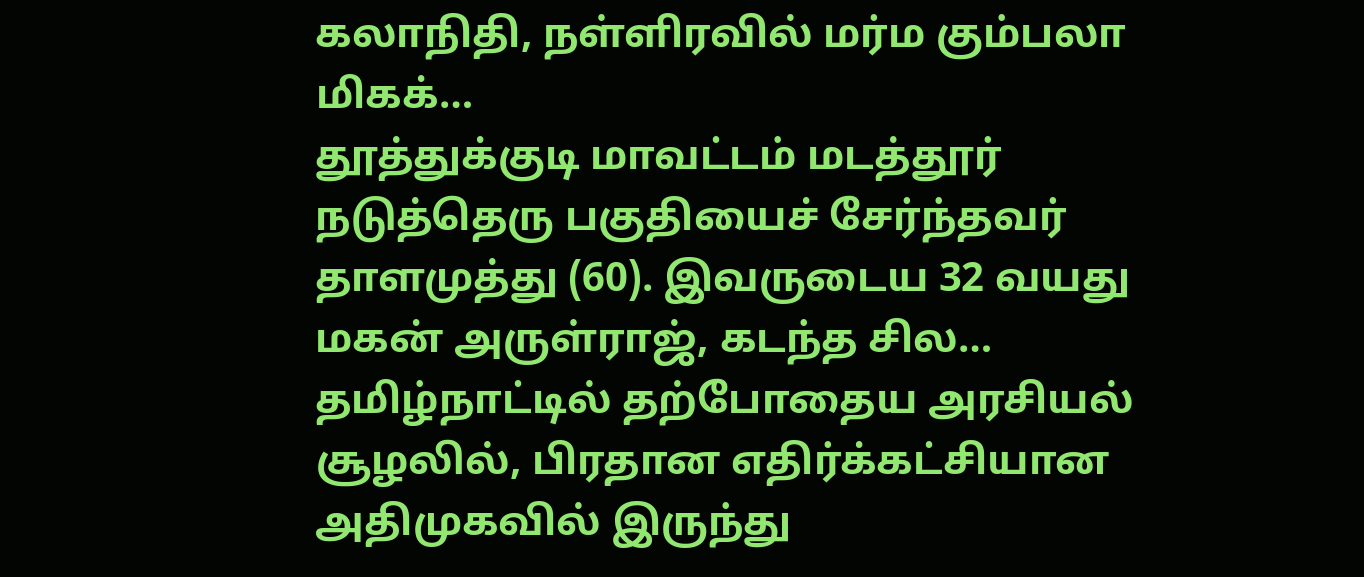கலாநிதி, நள்ளிரவில் மர்ம கும்பலா மிகக்…
தூத்துக்குடி மாவட்டம் மடத்தூர் நடுத்தெரு பகுதியைச் சேர்ந்தவர் தாளமுத்து (60). இவருடைய 32 வயது மகன் அருள்ராஜ், கடந்த சில…
தமிழ்நாட்டில் தற்போதைய அரசியல் சூழலில், பிரதான எதிர்க்கட்சியான அதிமுகவில் இருந்து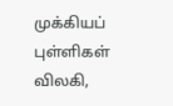முக்கியப் புள்ளிகள் விலகி,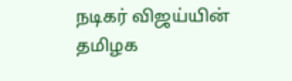நடிகர் விஜய்யின் தமிழக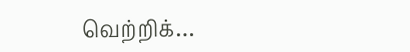வெற்றிக்…